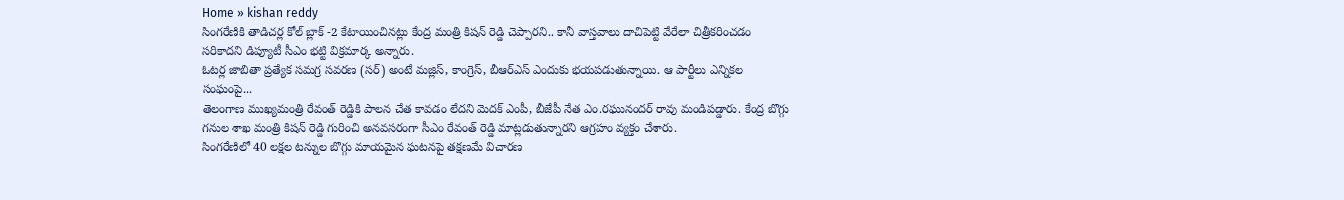Home » kishan reddy
సింగరేణికి తాడిచర్ల కోల్ బ్లాక్ -2 కేటాయించినట్లు కేంద్ర మంత్రి కిషన్ రెడ్డి చెప్పారని.. కానీ వాస్తవాలు దాచిపెట్టి వేరేలా చిత్రీకరించడం సరికాదని డిప్యూటీ సీఎం భట్టి విక్రమార్క అన్నారు.
ఓటర్ల జాబితా ప్రత్యేక సమగ్ర సవరణ (సర్) అంటే మజ్లిస్, కాంగ్రెస్, బీఆర్ఎస్ ఎందుకు భయపడుతున్నాయి. ఆ పార్టీలు ఎన్నికల సంఘంపై...
తెలంగాణ ముఖ్యమంత్రి రేవంత్ రెడ్డికి పాలన చేత కావడం లేదని మెదక్ ఎంపీ, బీజేపీ నేత ఎం.రఘునందర్ రావు మండిపడ్డారు. కేంద్ర బొగ్గు గనుల శాఖ మంత్రి కిషన్ రెడ్డి గురించి అనవసరంగా సీఎం రేవంత్ రెడ్డి మాట్లడుతున్నారని ఆగ్రహం వ్యక్తం చేశారు.
సింగరేణిలో 40 లక్షల టన్నుల బొగ్గు మాయమైన ఘటనపై తక్షణమే విచారణ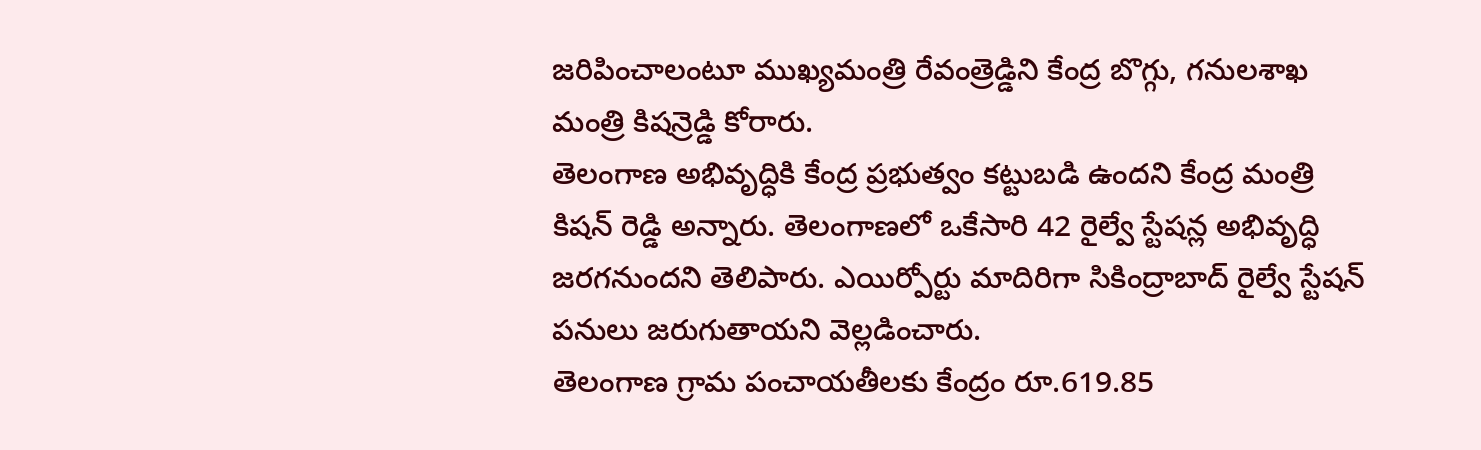జరిపించాలంటూ ముఖ్యమంత్రి రేవంత్రెడ్డిని కేంద్ర బొగ్గు, గనులశాఖ మంత్రి కిషన్రెడ్డి కోరారు.
తెలంగాణ అభివృద్ధికి కేంద్ర ప్రభుత్వం కట్టుబడి ఉందని కేంద్ర మంత్రి కిషన్ రెడ్డి అన్నారు. తెలంగాణలో ఒకేసారి 42 రైల్వే స్టేషన్ల అభివృద్ధి జరగనుందని తెలిపారు. ఎయిర్పోర్టు మాదిరిగా సికింద్రాబాద్ రైల్వే స్టేషన్ పనులు జరుగుతాయని వెల్లడించారు.
తెలంగాణ గ్రామ పంచాయతీలకు కేంద్రం రూ.619.85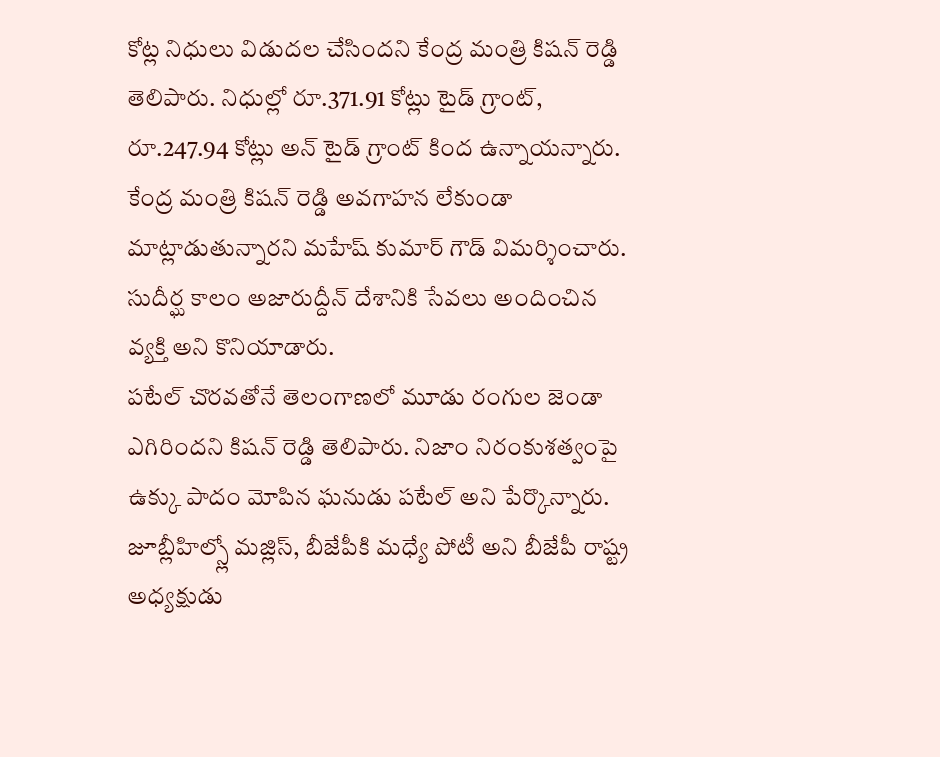కోట్ల నిధులు విడుదల చేసిందని కేంద్ర మంత్రి కిషన్ రెడ్డి తెలిపారు. నిధుల్లో రూ.371.91 కోట్లు టైడ్ గ్రాంట్, రూ.247.94 కోట్లు అన్ టైడ్ గ్రాంట్ కింద ఉన్నాయన్నారు.
కేంద్ర మంత్రి కిషన్ రెడ్డి అవగాహన లేకుండా మాట్లాడుతున్నారని మహేష్ కుమార్ గౌడ్ విమర్శించారు. సుదీర్ఘ కాలం అజారుద్దీన్ దేశానికి సేవలు అందించిన వ్యక్తి అని కొనియాడారు.
పటేల్ చొరవతోనే తెలంగాణలో మూడు రంగుల జెండా ఎగిరిందని కిషన్ రెడ్డి తెలిపారు. నిజాం నిరంకుశత్వంపై ఉక్కు పాదం మోపిన ఘనుడు పటేల్ అని పేర్కొన్నారు.
జూబ్లీహిల్స్లో మజ్లిస్, బీజేపీకి మధ్యే పోటీ అని బీజేపీ రాష్ట్ర అధ్యక్షుడు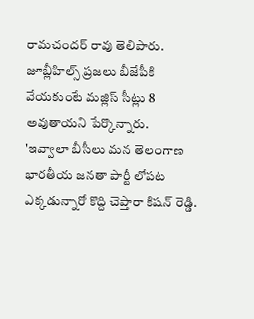రామచందర్ రావు తెలిపారు. జూబ్లీహిల్స్ ప్రజలు బీజేపీకి వేయకుంటే మజ్లిస్ సీట్లు 8 అవుతాయని పేర్కొన్నారు.
'ఇవ్వాలా బీసీలు మన తెలంగాణ భారతీయ జనతా పార్టీ లోపట ఎక్కడున్నారో కొద్ది చెప్తారా కిషన్ రెడ్డి.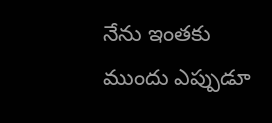నేను ఇంతకు ముందు ఎప్పుడూ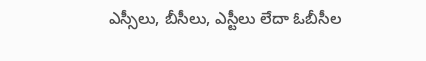ఎస్సీలు, బీసీలు, ఎస్టీలు లేదా ఓబీసీల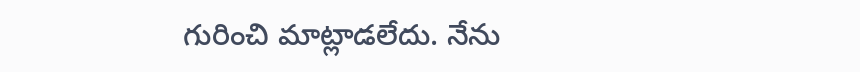గురించి మాట్లాడలేదు. నేను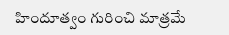హిందూత్వం గురించి మాత్రమే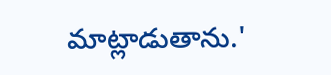మాట్లాడుతాను.'